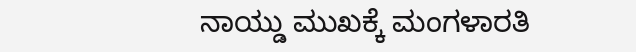ನಾಯ್ಡು ಮುಖಕ್ಕೆ ಮಂಗಳಾರತಿ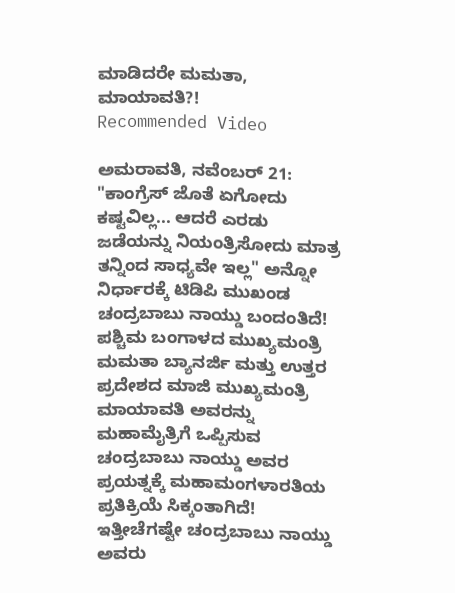ಮಾಡಿದರೇ ಮಮತಾ, ಮಾಯಾವತಿ?!
Recommended Video

ಅಮರಾವತಿ, ನವೆಂಬರ್ 21: "ಕಾಂಗ್ರೆಸ್ ಜೊತೆ ಏಗೋದು ಕಷ್ಟವಿಲ್ಲ... ಆದರೆ ಎರಡು ಜಡೆಯನ್ನು ನಿಯಂತ್ರಿಸೋದು ಮಾತ್ರ ತನ್ನಿಂದ ಸಾಧ್ಯವೇ ಇಲ್ಲ" ಅನ್ನೋ ನಿರ್ಧಾರಕ್ಕೆ ಟಿಡಿಪಿ ಮುಖಂಡ ಚಂದ್ರಬಾಬು ನಾಯ್ಡು ಬಂದಂತಿದೆ!
ಪಶ್ಚಿಮ ಬಂಗಾಳದ ಮುಖ್ಯಮಂತ್ರಿ ಮಮತಾ ಬ್ಯಾನರ್ಜಿ ಮತ್ತು ಉತ್ತರ ಪ್ರದೇಶದ ಮಾಜಿ ಮುಖ್ಯಮಂತ್ರಿ ಮಾಯಾವತಿ ಅವರನ್ನು ಮಹಾಮೈತ್ರಿಗೆ ಒಪ್ಪಿಸುವ ಚಂದ್ರಬಾಬು ನಾಯ್ಡು ಅವರ ಪ್ರಯತ್ನಕ್ಕೆ ಮಹಾಮಂಗಳಾರತಿಯ ಪ್ರತಿಕ್ರಿಯೆ ಸಿಕ್ಕಂತಾಗಿದೆ!
ಇತ್ತೀಚೆಗಷ್ಟೇ ಚಂದ್ರಬಾಬು ನಾಯ್ಡು ಅವರು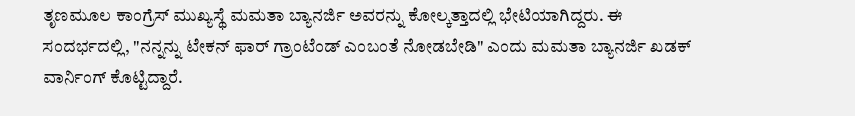ತೃಣಮೂಲ ಕಾಂಗ್ರೆಸ್ ಮುಖ್ಯಸ್ಥೆ ಮಮತಾ ಬ್ಯಾನರ್ಜಿ ಅವರನ್ನು ಕೋಲ್ಕತ್ತಾದಲ್ಲಿ ಭೇಟಿಯಾಗಿದ್ದರು. ಈ ಸಂದರ್ಭದಲ್ಲಿ, "ನನ್ನನ್ನು ಟೇಕನ್ ಫಾರ್ ಗ್ರಾಂಟೆಂಡ್ ಎಂಬಂತೆ ನೋಡಬೇಡಿ" ಎಂದು ಮಮತಾ ಬ್ಯಾನರ್ಜಿ ಖಡಕ್ ವಾರ್ನಿಂಗ್ ಕೊಟ್ಟಿದ್ದಾರೆ.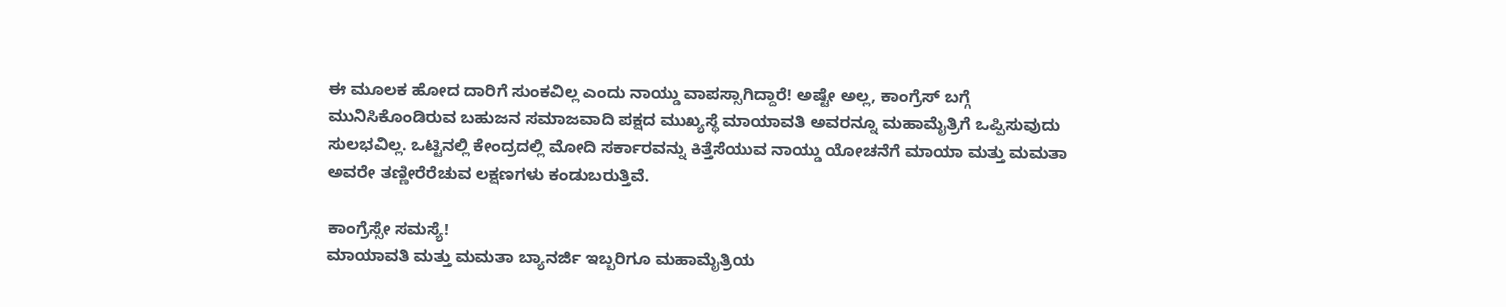ಈ ಮೂಲಕ ಹೋದ ದಾರಿಗೆ ಸುಂಕವಿಲ್ಲ ಎಂದು ನಾಯ್ಡು ವಾಪಸ್ಸಾಗಿದ್ದಾರೆ! ಅಷ್ಟೇ ಅಲ್ಲ, ಕಾಂಗ್ರೆಸ್ ಬಗ್ಗೆ ಮುನಿಸಿಕೊಂಡಿರುವ ಬಹುಜನ ಸಮಾಜವಾದಿ ಪಕ್ಷದ ಮುಖ್ಯಸ್ಥೆ ಮಾಯಾವತಿ ಅವರನ್ನೂ ಮಹಾಮೈತ್ರಿಗೆ ಒಪ್ಪಿಸುವುದು ಸುಲಭವಿಲ್ಲ. ಒಟ್ಟಿನಲ್ಲಿ ಕೇಂದ್ರದಲ್ಲಿ ಮೋದಿ ಸರ್ಕಾರವನ್ನು ಕಿತ್ತೆಸೆಯುವ ನಾಯ್ಡು ಯೋಚನೆಗೆ ಮಾಯಾ ಮತ್ತು ಮಮತಾ ಅವರೇ ತಣ್ಣೀರೆರೆಚುವ ಲಕ್ಷಣಗಳು ಕಂಡುಬರುತ್ತಿವೆ.

ಕಾಂಗ್ರೆಸ್ಸೇ ಸಮಸ್ಯೆ!
ಮಾಯಾವತಿ ಮತ್ತು ಮಮತಾ ಬ್ಯಾನರ್ಜಿ ಇಬ್ಬರಿಗೂ ಮಹಾಮೈತ್ರಿಯ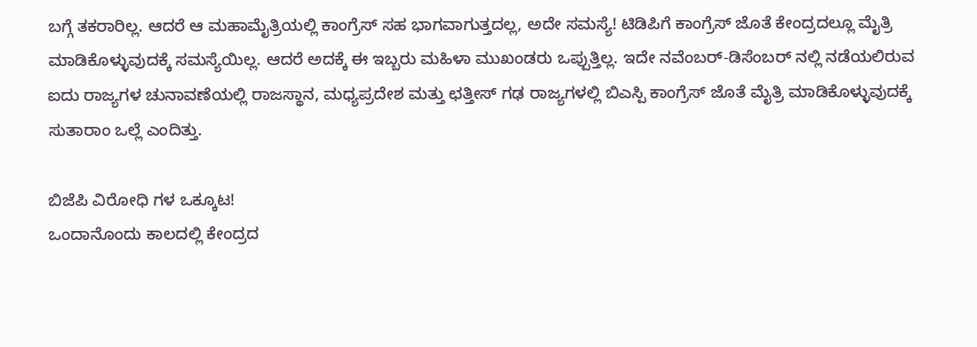ಬಗ್ಗೆ ತಕರಾರಿಲ್ಲ. ಆದರೆ ಆ ಮಹಾಮೈತ್ರಿಯಲ್ಲಿ ಕಾಂಗ್ರೆಸ್ ಸಹ ಭಾಗವಾಗುತ್ತದಲ್ಲ, ಅದೇ ಸಮಸ್ಯೆ! ಟಿಡಿಪಿಗೆ ಕಾಂಗ್ರೆಸ್ ಜೊತೆ ಕೇಂದ್ರದಲ್ಲೂ ಮೈತ್ರಿ ಮಾಡಿಕೊಳ್ಳುವುದಕ್ಕೆ ಸಮಸ್ಯೆಯಿಲ್ಲ. ಆದರೆ ಅದಕ್ಕೆ ಈ ಇಬ್ಬರು ಮಹಿಳಾ ಮುಖಂಡರು ಒಪ್ಪುತ್ತಿಲ್ಲ. ಇದೇ ನವೆಂಬರ್-ಡಿಸೆಂಬರ್ ನಲ್ಲಿ ನಡೆಯಲಿರುವ ಐದು ರಾಜ್ಯಗಳ ಚುನಾವಣೆಯಲ್ಲಿ ರಾಜಸ್ಥಾನ, ಮಧ್ಯಪ್ರದೇಶ ಮತ್ತು ಛತ್ತೀಸ್ ಗಢ ರಾಜ್ಯಗಳಲ್ಲಿ ಬಿಎಸ್ಪಿ ಕಾಂಗ್ರೆಸ್ ಜೊತೆ ಮೈತ್ರಿ ಮಾಡಿಕೊಳ್ಳುವುದಕ್ಕೆ ಸುತಾರಾಂ ಒಲ್ಲೆ ಎಂದಿತ್ತು.

ಬಿಜೆಪಿ ವಿರೋಧಿ ಗಳ ಒಕ್ಕೂಟ!
ಒಂದಾನೊಂದು ಕಾಲದಲ್ಲಿ ಕೇಂದ್ರದ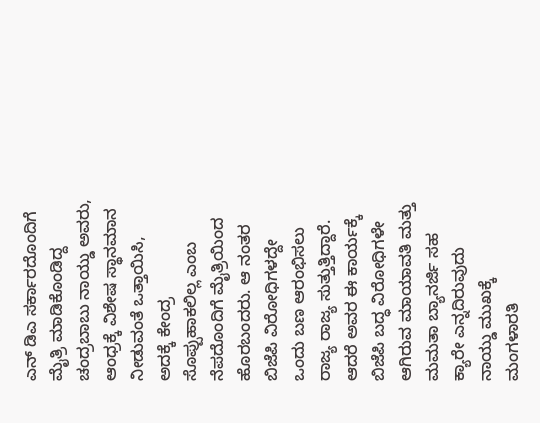ಎನ್ ಡಿಎ ಸರ್ಕಾರದೊಂದಿಗೆ ಮೈತ್ರಿ ಮಾಡಿಕೊಂಡಿದ್ದ ಚಂದ್ರಬಾಬು ನಾಯ್ಡು ಅವರು, ಆಂಧ್ರಕ್ಕೆ ವಿಶೇಷ ಸ್ಥಾನಮಾನ ನೀಡುವಂತೆ ಒತ್ತಾಯಿಸಿ, ಅದಕ್ಕೆ ಕೇಂದ್ರ ಸೊಪ್ಪುಹಾಕಲಿಲ್ಲ ಎಂಬ ನೆಪದೊಂದಿಗೆ ಮೈತ್ರಿಯಿಂದ ಹೊರಬಂದರು. ಆ ನಂತರ ಬಿಜೆಪಿ ವಿರೋಧಿಗಳದ್ದೇ ಒಂದು ಬಣ ಆರಂಭಿಸಲು ರಾಜ್ಯ ರಾಜ್ಯ ಸುತ್ತುತ್ತಿದ್ದಾರೆ. ಆದರೆ ಅವರ ಈ ಕಾರ್ಯಕ್ಕೆ ಬಿಜೆಪಿ ಬದ್ಧ ವಿರೋಧಿಗಳೇ ಆಗಿರುವ ಮಾಯಾವತಿ ಮತ್ತು ಮಮತಾ ಬ್ಯಾನರ್ಜಿ ಸಹ ಕ್ಯಾರೇ ಎನ್ನದಿರುವುದು ನಾಯ್ಡು ಮುಖಕ್ಕೆ ಮಂಗಳಾರತಿ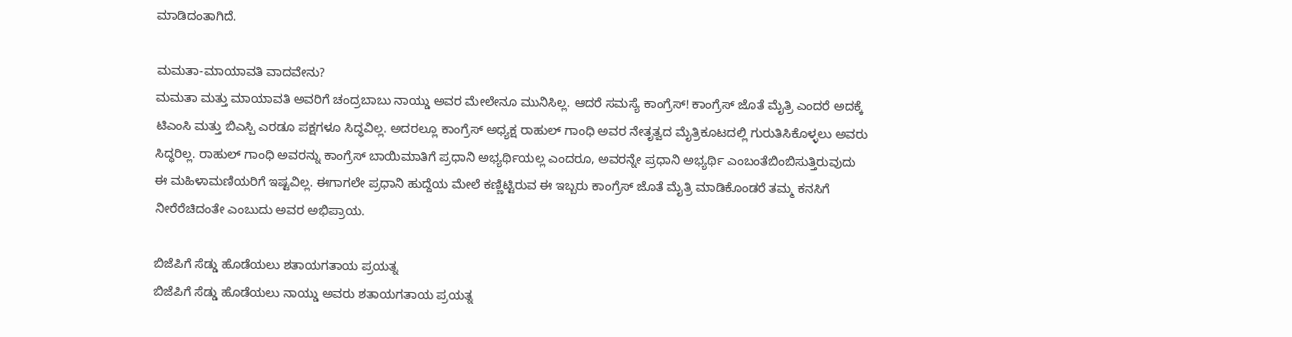ಮಾಡಿದಂತಾಗಿದೆ.

ಮಮತಾ-ಮಾಯಾವತಿ ವಾದವೇನು?
ಮಮತಾ ಮತ್ತು ಮಾಯಾವತಿ ಅವರಿಗೆ ಚಂದ್ರಬಾಬು ನಾಯ್ಡು ಅವರ ಮೇಲೇನೂ ಮುನಿಸಿಲ್ಲ. ಆದರೆ ಸಮಸ್ಯೆ ಕಾಂಗ್ರೆಸ್! ಕಾಂಗ್ರೆಸ್ ಜೊತೆ ಮೈತ್ರಿ ಎಂದರೆ ಅದಕ್ಕೆ ಟಿಎಂಸಿ ಮತ್ತು ಬಿಎಸ್ಪಿ ಎರಡೂ ಪಕ್ಷಗಳೂ ಸಿದ್ಧವಿಲ್ಲ. ಅದರಲ್ಲೂ ಕಾಂಗ್ರೆಸ್ ಅಧ್ಯಕ್ಷ ರಾಹುಲ್ ಗಾಂಧಿ ಅವರ ನೇತೃತ್ವದ ಮೈತ್ರಿಕೂಟದಲ್ಲಿ ಗುರುತಿಸಿಕೊಳ್ಳಲು ಅವರು ಸಿದ್ಧರಿಲ್ಲ. ರಾಹುಲ್ ಗಾಂಧಿ ಅವರನ್ನು ಕಾಂಗ್ರೆಸ್ ಬಾಯಿಮಾತಿಗೆ ಪ್ರಧಾನಿ ಅಭ್ಯರ್ಥಿಯಲ್ಲ ಎಂದರೂ, ಅವರನ್ನೇ ಪ್ರಧಾನಿ ಅಭ್ಯರ್ಥಿ ಎಂಬಂತೆಬಿಂಬಿಸುತ್ತಿರುವುದು ಈ ಮಹಿಳಾಮಣಿಯರಿಗೆ ಇಷ್ಟವಿಲ್ಲ. ಈಗಾಗಲೇ ಪ್ರಧಾನಿ ಹುದ್ದೆಯ ಮೇಲೆ ಕಣ್ಣಿಟ್ಟಿರುವ ಈ ಇಬ್ಬರು ಕಾಂಗ್ರೆಸ್ ಜೊತೆ ಮೈತ್ರಿ ಮಾಡಿಕೊಂಡರೆ ತಮ್ಮ ಕನಸಿಗೆ ನೀರೆರೆಚಿದಂತೇ ಎಂಬುದು ಅವರ ಅಭಿಪ್ರಾಯ.

ಬಿಜೆಪಿಗೆ ಸೆಡ್ಡು ಹೊಡೆಯಲು ಶತಾಯಗತಾಯ ಪ್ರಯತ್ನ
ಬಿಜೆಪಿಗೆ ಸೆಡ್ಡು ಹೊಡೆಯಲು ನಾಯ್ಡು ಅವರು ಶತಾಯಗತಾಯ ಪ್ರಯತ್ನ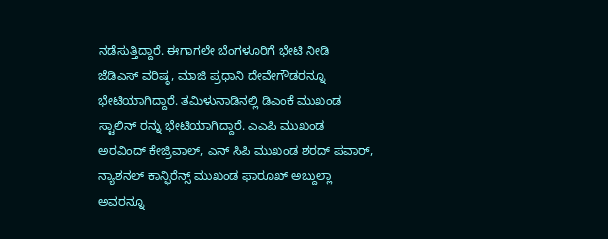ನಡೆಸುತ್ತಿದ್ದಾರೆ. ಈಗಾಗಲೇ ಬೆಂಗಳೂರಿಗೆ ಭೇಟಿ ನೀಡಿ ಜೆಡಿಎಸ್ ವರಿಷ್ಠ, ಮಾಜಿ ಪ್ರಧಾನಿ ದೇವೇಗೌಡರನ್ನೂ ಭೇಟಿಯಾಗಿದ್ದಾರೆ. ತಮಿಳುನಾಡಿನಲ್ಲಿ ಡಿಎಂಕೆ ಮುಖಂಡ ಸ್ಟಾಲಿನ್ ರನ್ನು ಭೇಟಿಯಾಗಿದ್ದಾರೆ. ಎಎಪಿ ಮುಖಂಡ ಅರವಿಂದ್ ಕೇಜ್ರಿವಾಲ್, ಎನ್ ಸಿಪಿ ಮುಖಂಡ ಶರದ್ ಪವಾರ್, ನ್ಯಾಶನಲ್ ಕಾನ್ಫಿರೆನ್ಸ್ ಮುಖಂಡ ಫಾರೂಖ್ ಅಬ್ದುಲ್ಲಾ ಅವರನ್ನೂ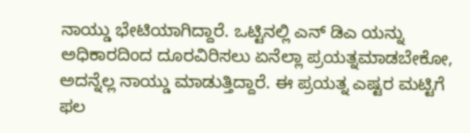ನಾಯ್ಡು ಭೇಟಿಯಾಗಿದ್ದಾರೆ. ಒಟ್ಟಿನಲ್ಲಿ ಎನ್ ಡಿಎ ಯನ್ನು ಅಧಿಕಾರದಿಂದ ದೂರವಿರಿಸಲು ಏನೆಲ್ಲಾ ಪ್ರಯತ್ನಮಾಡಬೇಕೋ, ಅದನ್ನೆಲ್ಲ ನಾಯ್ಡು ಮಾಡುತ್ತಿದ್ದಾರೆ. ಈ ಪ್ರಯತ್ನ ಎಷ್ಟರ ಮಟ್ಟಿಗೆ ಫಲ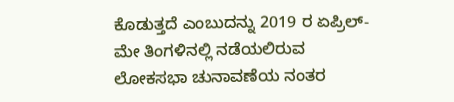ಕೊಡುತ್ತದೆ ಎಂಬುದನ್ನು 2019 ರ ಏಪ್ರಿಲ್-ಮೇ ತಿಂಗಳಿನಲ್ಲಿ ನಡೆಯಲಿರುವ ಲೋಕಸಭಾ ಚುನಾವಣೆಯ ನಂತರ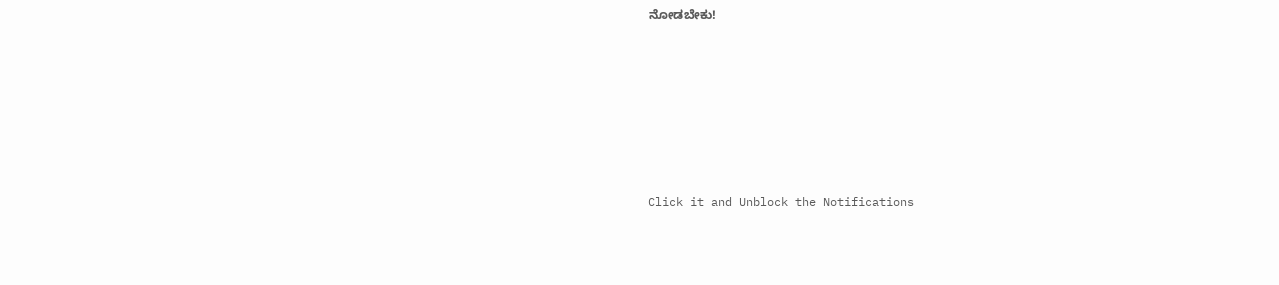ನೋಡಬೇಕು!












Click it and Unblock the Notifications